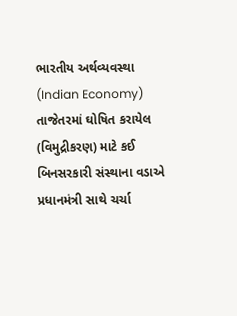ભારતીય અર્થવ્યવસ્થા (Indian Economy)
તાજેતરમાં ઘોષિત કરાયેલ (વિમુદ્રીકરણ) માટે કઈ બિનસરકારી સંસ્થાના વડાએ પ્રધાનમંત્રી સાથે ચર્ચા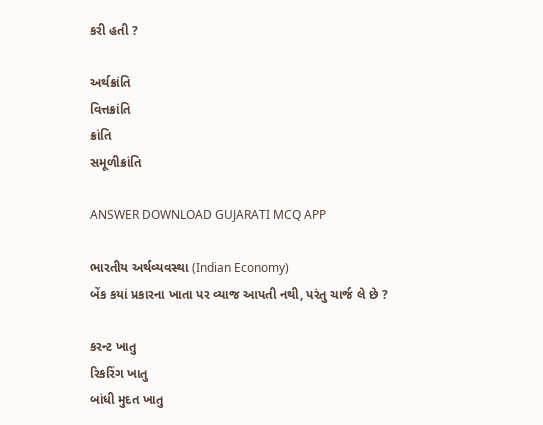કરી હતી ?

અર્થક્રાંતિ
વિત્તક્રાંતિ
ક્રાંતિ
સમૂળીક્રાંતિ

ANSWER DOWNLOAD GUJARATI MCQ APP

ભારતીય અર્થવ્યવસ્થા (Indian Economy)
બેંક કયાં પ્રકારના ખાતા પર વ્યાજ આપતી નથી, પરંતુ ચાર્જ લે છે ?

કરન્ટ ખાતુ
રિકરિંગ ખાતુ
બાંધી મુદત ખાતુ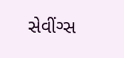સેવીંગ્સ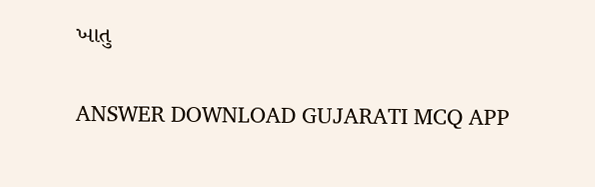ખાતુ

ANSWER DOWNLOAD GUJARATI MCQ APP